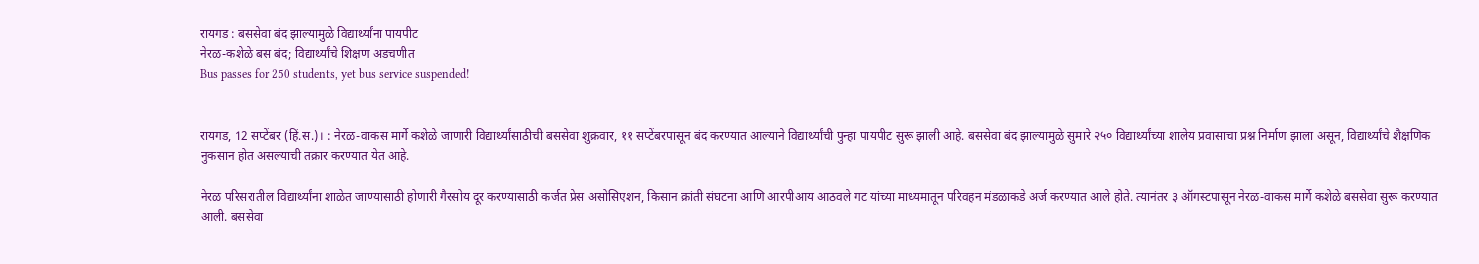रायगड : बससेवा बंद झाल्यामुळे विद्यार्थ्यांना पायपीट
नेरळ-कशेळे बस बंद; विद्यार्थ्यांचे शिक्षण अडचणीत
Bus passes for 250 students, yet bus service suspended!


रायगड, 12 सप्टेंबर (हिं.स.)। : नेरळ-वाकस मार्गे कशेळे जाणारी विद्यार्थ्यांसाठीची बससेवा शुक्रवार, ११ सप्टेंबरपासून बंद करण्यात आल्याने विद्यार्थ्यांची पुन्हा पायपीट सुरू झाली आहे. बससेवा बंद झाल्यामुळे सुमारे २५० विद्यार्थ्यांच्या शालेय प्रवासाचा प्रश्न निर्माण झाला असून, विद्यार्थ्यांचे शैक्षणिक नुकसान होत असल्याची तक्रार करण्यात येत आहे.

नेरळ परिसरातील विद्यार्थ्यांना शाळेत जाण्यासाठी होणारी गैरसोय दूर करण्यासाठी कर्जत प्रेस असोसिएशन, किसान क्रांती संघटना आणि आरपीआय आठवले गट यांच्या माध्यमातून परिवहन मंडळाकडे अर्ज करण्यात आले होते. त्यानंतर ३ ऑगस्टपासून नेरळ-वाकस मार्गे कशेळे बससेवा सुरू करण्यात आली. बससेवा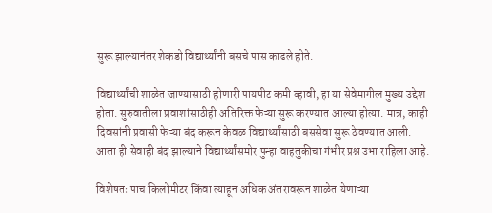सुरू झाल्यानंतर शेकडो विद्यार्थ्यांनी बसचे पास काढले होते.

विद्यार्थ्यांची शाळेत जाण्यासाठी होणारी पायपीट कमी व्हावी, हा या सेवेमागील मुख्य उद्देश होता. सुरुवातीला प्रवाशांसाठीही अतिरिक्त फेऱ्या सुरू करण्यात आल्या होत्या. मात्र, काही दिवसांनी प्रवासी फेऱ्या बंद करून केवळ विद्यार्थ्यांसाठी बससेवा सुरू ठेवण्यात आली. आता ही सेवाही बंद झाल्याने विद्यार्थ्यांसमोर पुन्हा वाहतुकीचा गंभीर प्रश्न उभा राहिला आहे.

विशेषतः पाच किलोमीटर किंवा त्याहून अधिक अंतरावरून शाळेत येणाऱ्या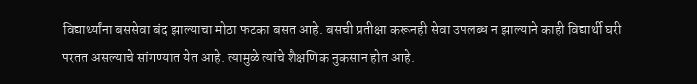विद्यार्थ्यांना बससेवा बंद झाल्याचा मोठा फटका बसत आहे. बसची प्रतीक्षा करूनही सेवा उपलब्ध न झाल्याने काही विद्यार्थी घरी परतत असल्याचे सांगण्यात येत आहे. त्यामुळे त्यांचे शैक्षणिक नुकसान होत आहे.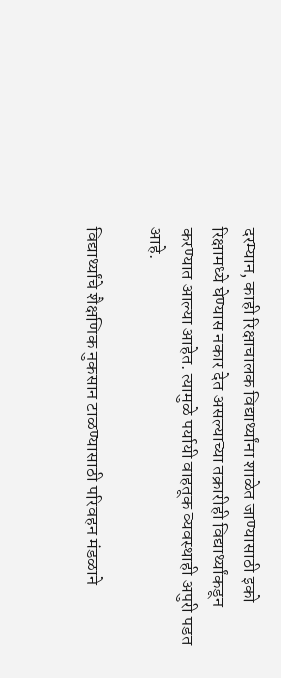दरम्यान, काही रिक्षाचालक विद्यार्थ्यांना शाळेत जाण्यासाठी इको रिक्षामध्ये घेण्यास नकार देत असल्याच्या तक्रारीही विद्यार्थ्यांकडून करण्यात आल्या आहेत. त्यामुळे पर्यायी वाहतूक व्यवस्थाही अपुरी पडत आहे.

विद्यार्थ्यांचे शैक्षणिक नुकसान टाळण्यासाठी परिवहन मंडळाने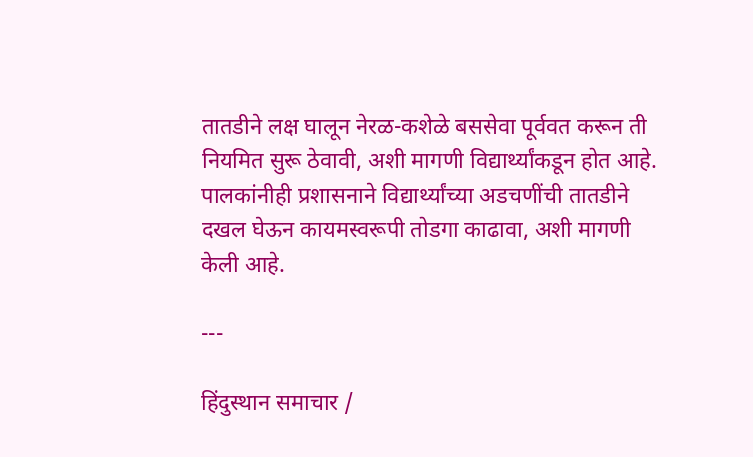तातडीने लक्ष घालून नेरळ-कशेळे बससेवा पूर्ववत करून ती नियमित सुरू ठेवावी, अशी मागणी विद्यार्थ्यांकडून होत आहे. पालकांनीही प्रशासनाने विद्यार्थ्यांच्या अडचणींची तातडीने दखल घेऊन कायमस्वरूपी तोडगा काढावा, अशी मागणी केली आहे.

---

हिंदुस्थान समाचार /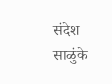संदेश साळुंके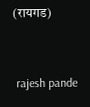(रायगड)


 rajesh pande